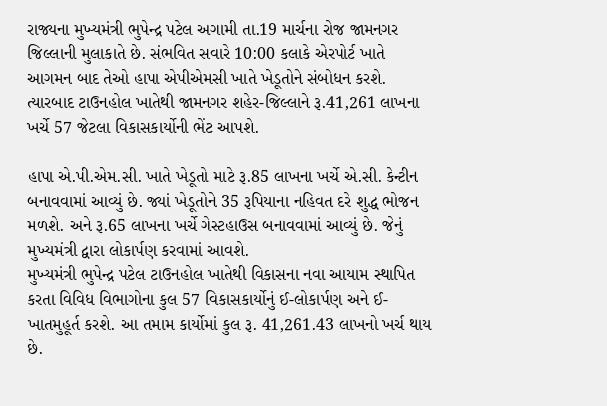રાજ્યના મુખ્યમંત્રી ભુપેન્દ્ર પટેલ અગામી તા.19 માર્ચના રોજ જામનગર જિલ્લાની મુલાકાતે છે. સંભવિત સવારે 10:00 કલાકે એરપોર્ટ ખાતે આગમન બાદ તેઓ હાપા એપીએમસી ખાતે ખેડૂતોને સંબોધન કરશે. ત્યારબાદ ટાઉનહોલ ખાતેથી જામનગર શહેર-જિલ્લાને રૂ.41,261 લાખના ખર્ચે 57 જેટલા વિકાસકાર્યોની ભેંટ આપશે.

હાપા એ.પી.એમ.સી. ખાતે ખેડૂતો માટે રૂ.85 લાખના ખર્ચે એ.સી. કેન્ટીન બનાવવામાં આવ્યું છે. જ્યાં ખેડૂતોને 35 રૂપિયાના નહિવત દરે શુદ્ધ ભોજન મળશે. અને રૂ.65 લાખના ખર્ચે ગેસ્ટહાઉસ બનાવવામાં આવ્યું છે. જેનું મુખ્યમંત્રી દ્વારા લોકાર્પણ કરવામાં આવશે.
મુખ્યમંત્રી ભુપેન્દ્ર પટેલ ટાઉનહોલ ખાતેથી વિકાસના નવા આયામ સ્થાપિત કરતા વિવિધ વિભાગોના કુલ 57 વિકાસકાર્યોનું ઈ-લોકાર્પણ અને ઈ-ખાતમુહૂર્ત કરશે. આ તમામ કાર્યોમાં કુલ રૂ. 41,261.43 લાખનો ખર્ચ થાય છે.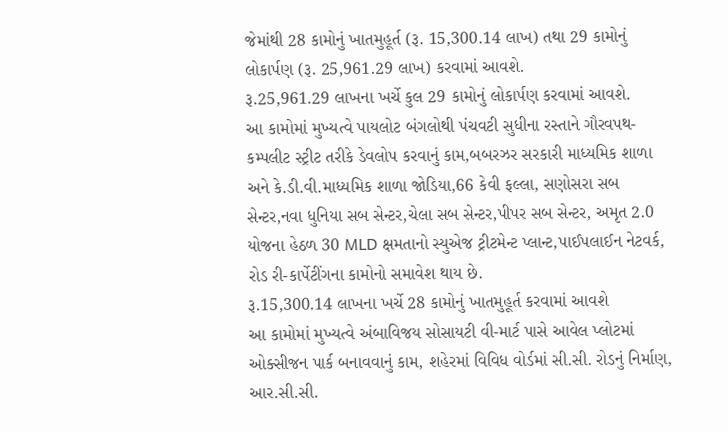જેમાંથી 28 કામોનું ખાતમુહૂર્ત (રૂ. 15,300.14 લાખ) તથા 29 કામોનું લોકાર્પણ (રૂ. 25,961.29 લાખ) કરવામાં આવશે.
રૂ.25,961.29 લાખના ખર્ચે કુલ 29 કામોનું લોકાર્પણ કરવામાં આવશે.
આ કામોમાં મુખ્યત્વે પાયલોટ બંગલોથી પંચવટી સુધીના રસ્તાને ગૌરવપથ-કમ્પલીટ સ્ટ્રીટ તરીકે ડેવલોપ કરવાનું કામ,બબરઝર સરકારી માધ્યમિક શાળા અને કે.ડી.વી.માધ્યમિક શાળા જોડિયા,66 કેવી ફલ્લા, સણોસરા સબ સેન્ટર,નવા ધુનિયા સબ સેન્ટર,ચેલા સબ સેન્ટર,પીપર સબ સેન્ટર, અમૃત 2.0 યોજના હેઠળ 30 MLD ક્ષમતાનો સ્યુએજ ટ્રીટમેન્ટ પ્લાન્ટ,પાઈપલાઈન નેટવર્ક, રોડ રી-કાર્પેટીંગના કામોનો સમાવેશ થાય છે.
રૂ.15,300.14 લાખના ખર્ચે 28 કામોનું ખાતમુહૂર્ત કરવામાં આવશે
આ કામોમાં મુખ્યત્વે અંબાવિજય સોસાયટી વી-માર્ટ પાસે આવેલ પ્લોટમાં ઓક્સીજન પાર્ક બનાવવાનું કામ, શહેરમાં વિવિધ વોર્ડમાં સી.સી. રોડનું નિર્માણ, આર.સી.સી.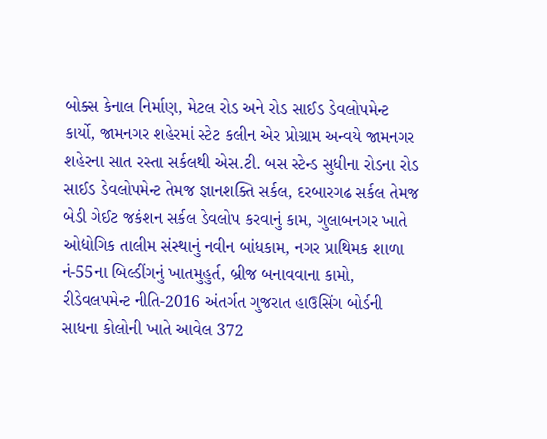બોક્સ કેનાલ નિર્માણ, મેટલ રોડ અને રોડ સાઈડ ડેવલોપમેન્ટ કાર્યો, જામનગર શહેરમાં સ્ટેટ કલીન એર પ્રોગ્રામ અન્વયે જામનગર શહેરના સાત રસ્તા સર્કલથી એસ.ટી. બસ સ્ટેન્ડ સુધીના રોડના રોડ સાઈડ ડેવલોપમેન્ટ તેમજ જ્ઞાનશક્તિ સર્કલ, દરબારગઢ સર્કલ તેમજ બેડી ગેઈટ જકંશન સર્કલ ડેવલોપ કરવાનું કામ, ગુલાબનગર ખાતે ઓદ્યોગિક તાલીમ સંસ્થાનું નવીન બાંધકામ, નગર પ્રાથિમક શાળા નં-55ના બિલ્ડીંગનું ખાતમુહુર્ત, બ્રીજ બનાવવાના કામો, રીડેવલપમેન્ટ નીતિ-2016 અંતર્ગત ગુજરાત હાઉસિંગ બોર્ડની સાધના કોલોની ખાતે આવેલ 372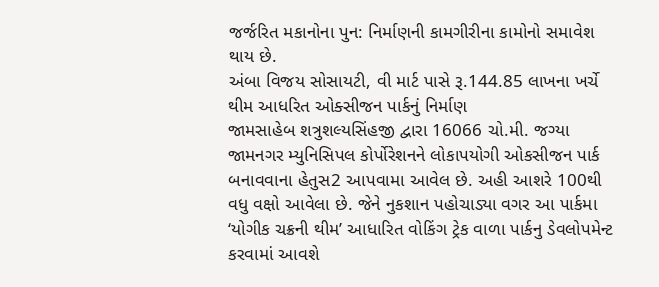જર્જરિત મકાનોના પુન: નિર્માણની કામગીરીના કામોનો સમાવેશ થાય છે.
અંબા વિજય સોસાયટી, વી માર્ટ પાસે રૂ.144.85 લાખના ખર્ચે થીમ આધરિત ઓક્સીજન પાર્કનું નિર્માણ
જામસાહેબ શત્રુશલ્યસિંહજી દ્વારા 16066 ચો.મી. જગ્યા જામનગર મ્યુનિસિપલ કોર્પોરેશનને લોકાપયોગી ઓકસીજન પાર્ક બનાવવાના હેતુસ2 આપવામા આવેલ છે. અહી આશરે 100થી વધુ વક્ષો આવેલા છે. જેને નુકશાન પહોચાડ્યા વગર આ પાર્કમા ‘યોગીક ચક્રની થીમ’ આધારિત વોકિંગ ટ્રેક વાળા પાર્કનુ ડેવલોપમેન્ટ કરવામાં આવશે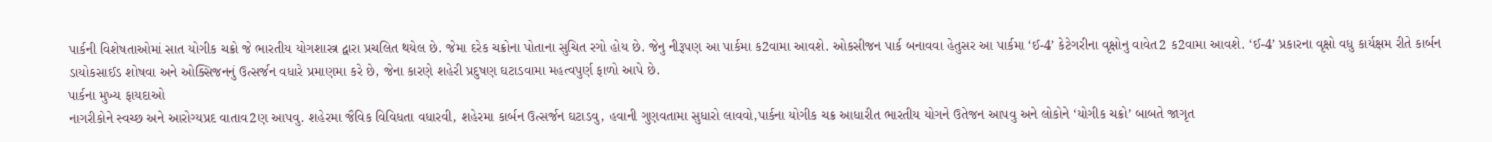પાર્કની વિશેષતાઓમાં સાત યોગીક ચક્રો જે ભારતીય યોગશાસ્ત્ર દ્વારા પ્રચલિત થયેલ છે. જેમા દરેક ચક્રોના પોતાના સુચિત રગો હોય છે. જેનુ નીરૂપણ આ પાર્કમા ક2વામા આવશે. ઓકસીજન પાર્ક બનાવવા હેતુસર આ પાર્કમા ‘ઈ-4’ કેટેગરીના વૃક્ષોનુ વાવેત2 ક2વામા આવશે. ‘ઈ-4’ પ્રકારના વૃક્ષો વધુ કાર્યક્ષમ રીતે કાર્બન ડાયોકસાઈડ શોષવા અને ઓક્સિજનનું ઉત્સર્જન વધારે પ્રમાણમા કરે છે, જેના કારણે શહેરી પ્રદુષણ ઘટાડવામા મહત્વપુર્ણ ફાળો આપે છે.
પાર્કના મુખ્ય ફાયદાઓ
નાગરીકોને સ્વચ્છ અને આરોગ્યપ્રદ વાતાવ2ણ આપવુ. શહેરમા જૈવિક વિવિધતા વધારવી, શહેરમા કાર્બન ઉત્સર્જન ઘટાડવુ, હવાની ગુણવતામા સુધારો લાવવો,પાર્કના યોગીક ચક્ર આધારીત ભારતીય યોગને ઉતેજન આપવુ અને લોકોને ‘યોગીક ચક્રો’ બાબતે જાગૃત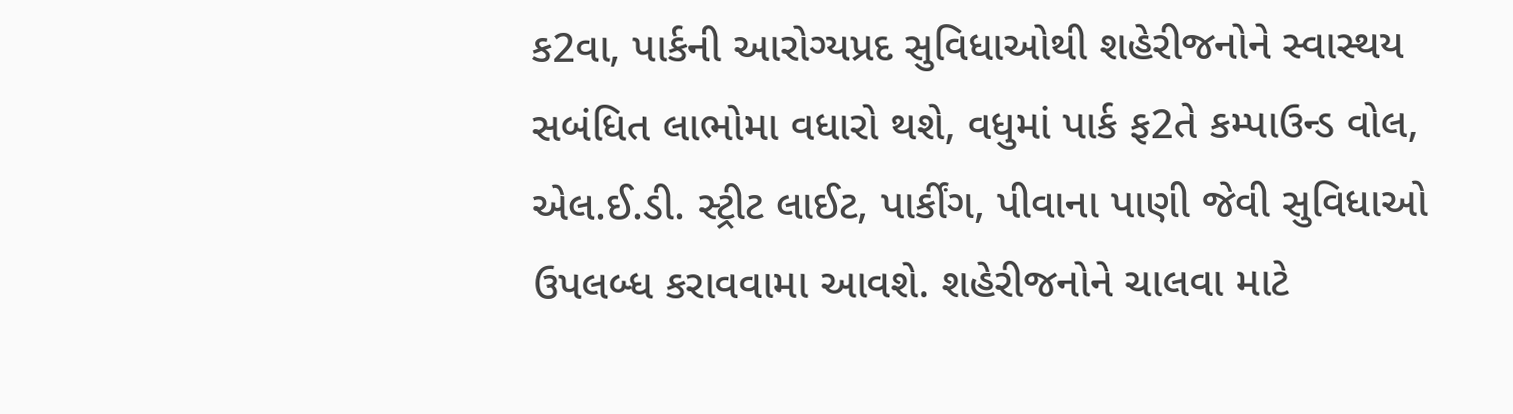ક2વા, પાર્કની આરોગ્યપ્રદ સુવિધાઓથી શહેરીજનોને સ્વાસ્થય સબંધિત લાભોમા વધારો થશે, વધુમાં પાર્ક ફ2તે કમ્પાઉન્ડ વોલ, એલ.ઈ.ડી. સ્ટ્રીટ લાઈટ, પાર્કીંગ, પીવાના પાણી જેવી સુવિધાઓ ઉપલબ્ધ કરાવવામા આવશે. શહેરીજનોને ચાલવા માટે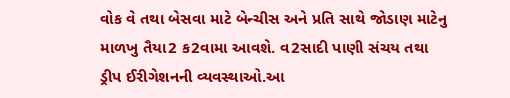વોક વે તથા બેસવા માટે બેન્ચીસ અને પ્રતિ સાથે જોડાણ માટેનુ માળખુ તૈયા2 ક2વામા આવશે. વ2સાદી પાણી સંચય તથા ડ્રીપ ઈરીગેશનની વ્યવસ્થાઓ.આ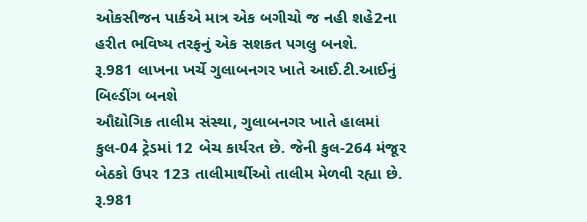ઓકસીજન પાર્કએ માત્ર એક બગીચો જ નહી શહે2ના હરીત ભવિષ્ય તરફનું એક સશકત પગલુ બનશે.
રૂ.981 લાખના ખર્ચે ગુલાબનગર ખાતે આઈ.ટી.આઈનું બિલ્ડીંગ બનશે
ઔદ્યોગિક તાલીમ સંસ્થા, ગુલાબનગર ખાતે હાલમાં કુલ-04 ટ્રેડમાં 12 બેચ કાર્યરત છે. જેની કુલ-264 મંજૂર બેઠકો ઉપર 123 તાલીમાર્થીઓ તાલીમ મેળવી રહ્યા છે. રૂ.981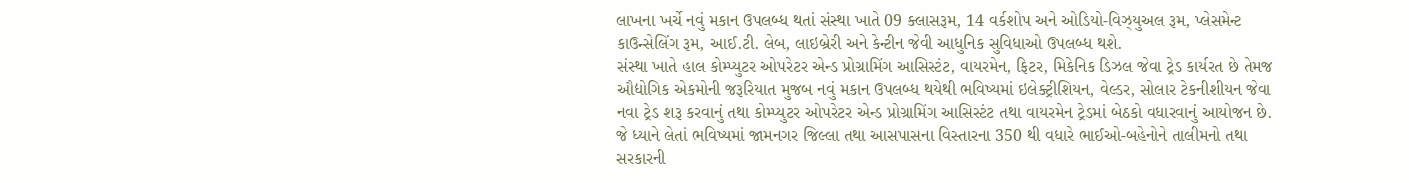લાખના ખર્ચે નવું મકાન ઉપલબ્ધ થતાં સંસ્થા ખાતે 09 ક્લાસરૂમ, 14 વર્કશોપ અને ઓડિયો-વિઝ્યુઅલ રૂમ, પ્લેસમેન્ટ કાઉન્સેલિંગ રૂમ, આઈ.ટી. લેબ, લાઇબ્રેરી અને કેન્ટીન જેવી આધુનિક સુવિધાઓ ઉપલબ્ધ થશે.
સંસ્થા ખાતે હાલ કોમ્પ્યુટર ઓપરેટર એન્ડ પ્રોગ્રામિંગ આસિસ્ટંટ, વાયરમેન, ફિટર, મિકેનિક ડિઝલ જેવા ટ્રેડ કાર્યરત છે તેમજ ઔદ્યોગિક એકમોની જરૂરિયાત મુજબ નવું મકાન ઉપલબ્ધ થયેથી ભવિષ્યમાં ઇલેક્ટ્રીશિયન, વેલ્ડર, સોલાર ટેકનીશીયન જેવા નવા ટ્રેડ શરૂ કરવાનું તથા કોમ્પ્યુટર ઓપરેટર એન્ડ પ્રોગ્રામિંગ આસિસ્ટંટ તથા વાયરમેન ટ્રેડમાં બેઠકો વધારવાનું આયોજન છે. જે ધ્યાને લેતાં ભવિષ્યમાં જામનગર જિલ્લા તથા આસપાસના વિસ્તારના 350 થી વધારે ભાઈઓ-બહેનોને તાલીમનો તથા સરકારની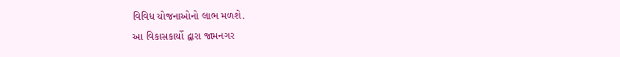વિવિધ યોજનાઓનો લાભ મળશે.
આ વિકાસકાર્યો દ્વારા જામનગર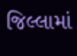જિલ્લામાં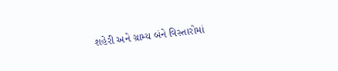શહેરી અને ગ્રામ્ય બંને વિસ્તારોમાં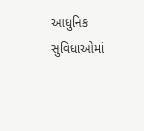આધુનિક સુવિધાઓમાં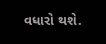વધારો થશે.